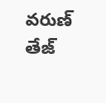వరుణ్ తేజ్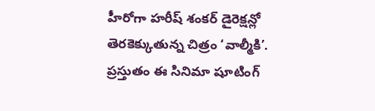హీరోగా హరీష్ శంకర్ డైరెక్షన్లో తెరకెక్కుతున్న చిత్రం ‘వాల్మీకి’. ప్రస్తుతం ఈ సినిమా షూటింగ్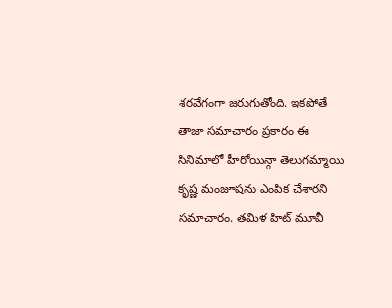శరవేగంగా జరుగుతోంది. ఇకపోతే తాజా సమాచారం ప్రకారం ఈ సినిమాలో హీరోయిన్గా తెలుగమ్మాయి కృష్ణ మంజూషను ఎంపిక చేశారని సమాచారం. తమిళ హిట్ మూవీ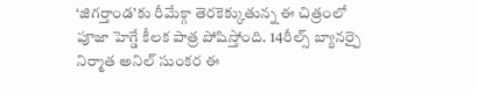‘జిగర్తాండ’కు రీమేక్గా తెరకెక్కుతున్న ఈ చిత్రంలో పూజా హెగ్డే కీలక పాత్ర పోషిస్తోంది. 14రీల్స్ బ్యానర్పై నిర్మాత అనిల్ సుంకర ఈ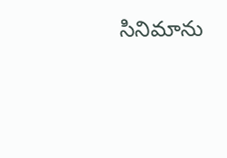సినిమాను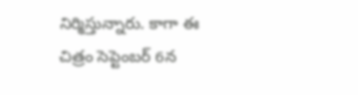నిర్మిస్తున్నారు. కాగా ఈ చిత్రం సెప్టెంబర్ 6న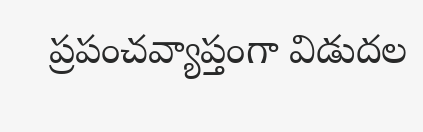ప్రపంచవ్యాప్తంగా విడుదల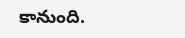కానుంది.